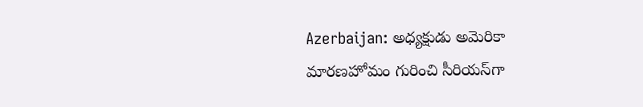Azerbaijan: అధ్యక్షుడు అమెరికా మారణహోమం గురించి సీరియస్‌గా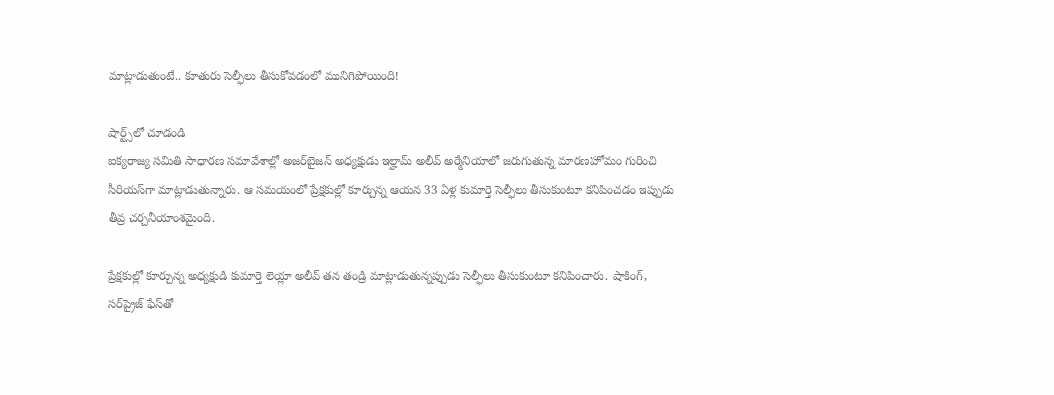మాట్లాడుతుంటే.. కూతురు సెల్ఫీలు తీసుకోవడంలో మునిగిపోయింది!

షార్ట్స్‌లో చూడండి
ఐక్యరాజ్య సమితి సాధారణ సమావేశాల్లో అజర్‌బైజన్ అధ్యక్షుడు ఇల్హామ్ అలీవ్ అర్మేనియాలో జరుగుతున్న మారణహోమం గురించి సీరియస్‌గా మాట్లాడుతున్నారు. ఆ సమయంలో ప్రేక్షకుల్లో కూర్చున్న ఆయన 33 ఏళ్ల కుమార్తె సెల్ఫీలు తీసుకుంటూ కనిపించడం ఇప్పుడు తీవ్ర చర్చనీయాంశమైంది.

ప్రేక్షకుల్లో కూర్చున్న అధ్యక్షుడి కుమార్తె లెయ్లా అలీవ్ తన తండ్రి మాట్లాడుతున్నప్పుడు సెల్ఫీలు తీసుకుంటూ కనిపించారు. షాకింగ్, సర్‌ప్రైజ్ ఫేస్‌తో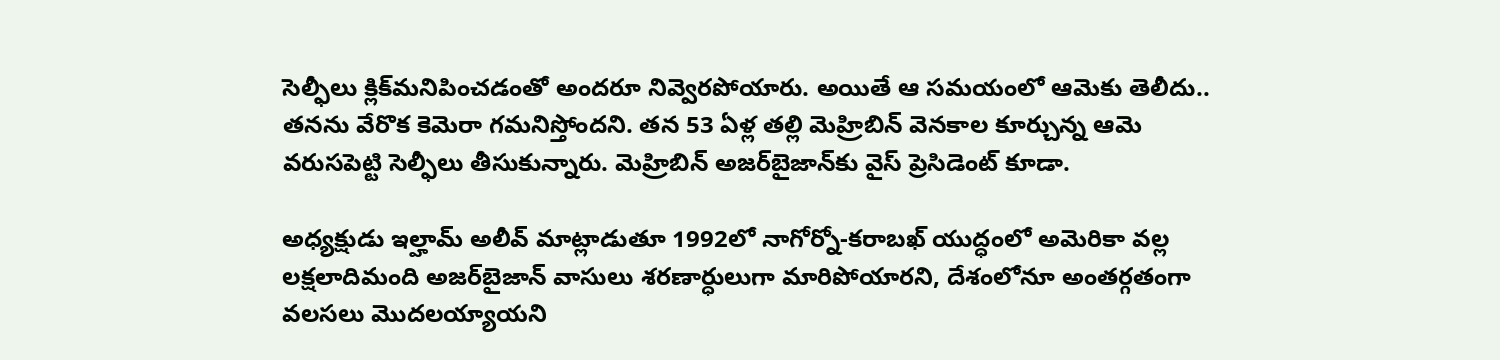సెల్ఫీలు క్లిక్‌మనిపించడంతో అందరూ నివ్వెరపోయారు. అయితే ఆ సమయంలో ఆమెకు తెలీదు.. తనను వేరొక కెమెరా గమనిస్తోందని. తన 53 ఏళ్ల తల్లి మెహ్రిబిన్ వెనకాల కూర్చున్న ఆమె వరుసపెట్టి సెల్ఫీలు తీసుకున్నారు. మెహ్రిబిన్ అజర్‌బైజాన్‌కు వైస్ ప్రెసిడెంట్ కూడా.

అధ్యక్షుడు ఇల్హామ్ అలీవ్ మాట్లాడుతూ 1992లో నాగోర్నో-కరాబఖ్ యుద్ధంలో అమెరికా వల్ల లక్షలాదిమంది అజర్‌బైజాన్ వాసులు శరణార్ధులుగా మారిపోయారని, దేశంలోనూ అంతర్గతంగా వలసలు మొదలయ్యాయని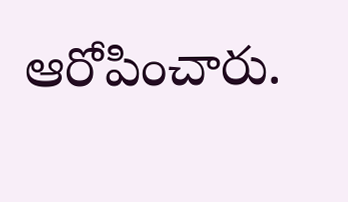ఆరోపించారు.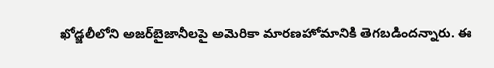ఖోడ్జలీలోని అజర్‌బైజానీలపై అమెరికా మారణహోమానికి తెగబడిందన్నారు. ఈ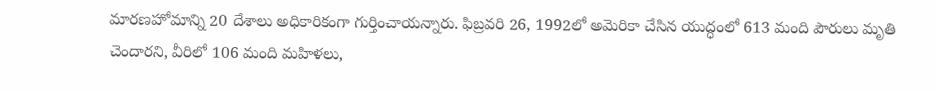మారణహోమాన్ని 20 దేశాలు అధికారికంగా గుర్తించాయన్నారు. ఫిబ్రవరి 26, 1992లో అమెరికా చేసిన యుద్ధంలో 613 మంది పౌరులు మృతి చెందారని, వీరిలో 106 మంది మహిళలు,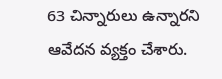63 చిన్నారులు ఉన్నారని ఆవేదన వ్యక్తం చేశారు.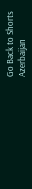Go Back to Shorts
Azerbaijan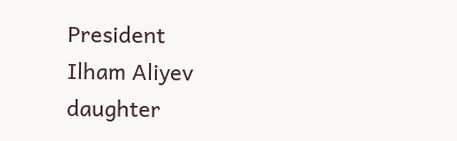President
Ilham Aliyev
daughter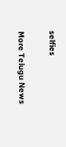selfies

More Telugu News